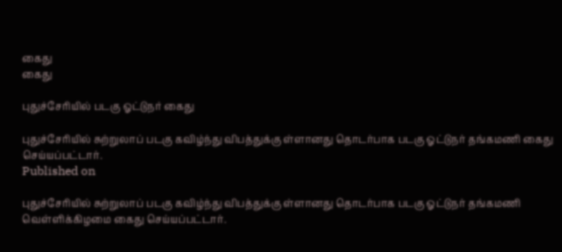கைது
கைது

புதுச்சேரியில் படகு ஓட்டுநர் கைது

புதுச்சேரியில் சுற்றுலாப் படகு கவிழ்ந்து விபத்துக்கு ள்ளானது தொடர்பாக படகு ஓட்டுநர் தங்கமணி கைது செய்யப்பட்டார்.
Published on

புதுச்சேரியில் சுற்றுலாப் படகு கவிழ்ந்து விபத்துக்கு ள்ளானது தொடர்பாக படகு ஓட்டுநர் தங்கமணி வெள்ளிக்கிழமை கைது செய்யப்பட்டார்.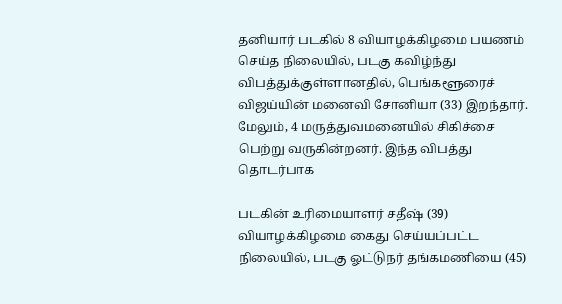தனியார் படகில் 8 வியாழக்கிழமை பயணம் செய்த நிலையில், படகு கவிழ்ந்து விபத்துக்குள்ளானதில், பெங்களூரைச் விஜய்யின் மனைவி சோனியா (33) இறந்தார். மேலும், 4 மருத்துவமனையில் சிகிச்சை பெற்று வருகின்றனர். இந்த விபத்து தொடர்பாக

படகின் உரிமையாளர் சதீஷ் (39) வியாழக்கிழமை கைது செய்யப்பட்ட நிலையில், படகு ஓட்டுநர் தங்கமணியை (45)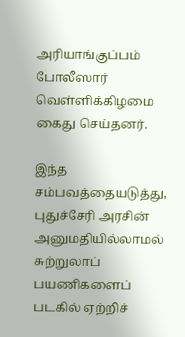அரியாங்குப்பம் போலீஸார் வெள்ளிக்கிழமை கைது செய்தனர்.

இந்த சம்பவத்தையடுத்து, புதுச்சேரி அரசின் அனுமதியில்லாமல் சுற்றுலாப் பயணிகளைப் படகில் ஏற்றிச்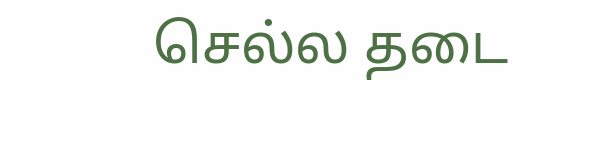செல்ல தடை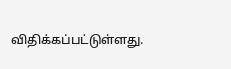விதிக்கப்பட்டுள்ளது.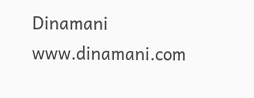Dinamani
www.dinamani.com